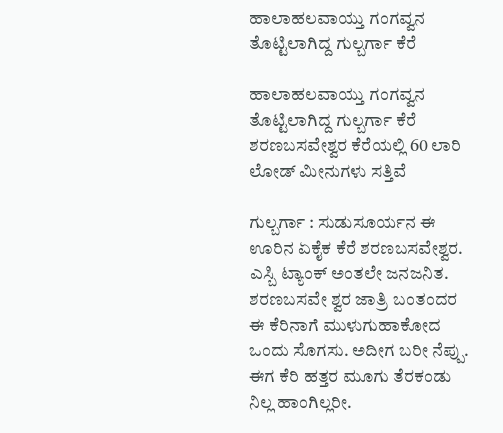ಹಾಲಾಹಲವಾಯ್ತು ಗಂಗವ್ವನ ತೊಟ್ಟಿಲಾಗಿದ್ದ ಗುಲ್ಬರ್ಗಾ ಕೆರೆ

ಹಾಲಾಹಲವಾಯ್ತು ಗಂಗವ್ವನ ತೊಟ್ಟಿಲಾಗಿದ್ದ ಗುಲ್ಬರ್ಗಾ ಕೆರೆ
ಶರಣಬಸವೇಶ್ವರ ಕೆರೆಯಲ್ಲಿ 60 ಲಾರಿ ಲೋಡ್‌ ಮೀನುಗಳು ಸತ್ತಿವೆ

ಗುಲ್ಬರ್ಗಾ : ಸುಡುಸೂರ್ಯನ ಈ ಊರಿನ ಏಕೈಕ ಕೆರೆ ಶರಣಬಸವೇಶ್ವರ. ಎಸ್ಬಿ ಟ್ಯಾಂಕ್‌ ಅಂತಲೇ ಜನಜನಿತ. ಶರಣಬಸವೇ ಶ್ವರ ಜಾತ್ರಿ ಬಂತಂದರ ಈ ಕೆರಿನಾಗೆ ಮುಳುಗುಹಾಕೋದ ಒಂದು ಸೊಗಸು. ಅದೀಗ ಬರೀ ನೆಪ್ಪು. ಈಗ ಕೆರಿ ಹತ್ತರ ಮೂಗು ತೆರಕಂಡು ನಿಲ್ಲ ಹಾಂಗಿಲ್ಲರೀ.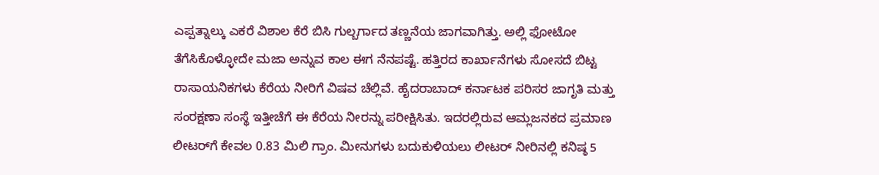ಎಪ್ಪತ್ನಾಲ್ಕು ಎಕರೆ ವಿಶಾಲ ಕೆರೆ ಬಿಸಿ ಗುಲ್ಬರ್ಗಾದ ತಣ್ಣನೆಯ ಜಾಗವಾಗಿತ್ತು. ಅಲ್ಲಿ ಫೋಟೋ ತೆಗೆಸಿಕೊಳ್ಳೋದೇ ಮಜಾ ಅನ್ನುವ ಕಾಲ ಈಗ ನೆನಪಷ್ಟೆ. ಹತ್ತಿರದ ಕಾರ್ಖಾನೆಗಳು ಸೋಸದೆ ಬಿಟ್ಟ ರಾಸಾಯನಿಕಗಳು ಕೆರೆಯ ನೀರಿಗೆ ವಿಷವ ಚೆಲ್ಲಿವೆ. ಹೈದರಾಬಾದ್‌ ಕರ್ನಾಟಕ ಪರಿಸರ ಜಾಗೃತಿ ಮತ್ತು ಸಂರಕ್ಷಣಾ ಸಂಸ್ಥೆ ಇತ್ತೀಚೆಗೆ ಈ ಕೆರೆಯ ನೀರನ್ನು ಪರೀಕ್ಷಿಸಿತು. ಇದರಲ್ಲಿರುವ ಆಮ್ಲಜನಕದ ಪ್ರಮಾಣ ಲೀಟರ್‌ಗೆ ಕೇವಲ 0.83 ಮಿಲಿ ಗ್ರಾಂ. ಮೀನುಗಳು ಬದುಕುಳಿಯಲು ಲೀಟರ್‌ ನೀರಿನಲ್ಲಿ ಕನಿಷ್ಠ 5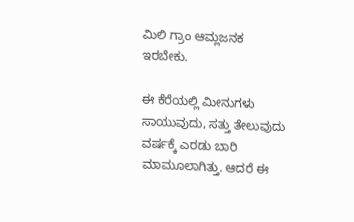ಮಿಲಿ ಗ್ರಾಂ ಆಮ್ಲಜನಕ ಇರಬೇಕು.

ಈ ಕೆರೆಯಲ್ಲಿ ಮೀನುಗಳು ಸಾಯುವುದು, ಸತ್ತು ತೇಲುವುದು ವರ್ಷಕ್ಕೆ ಎರಡು ಬಾರಿ ಮಾಮೂಲಾಗಿತ್ತು. ಆದರೆ ಈ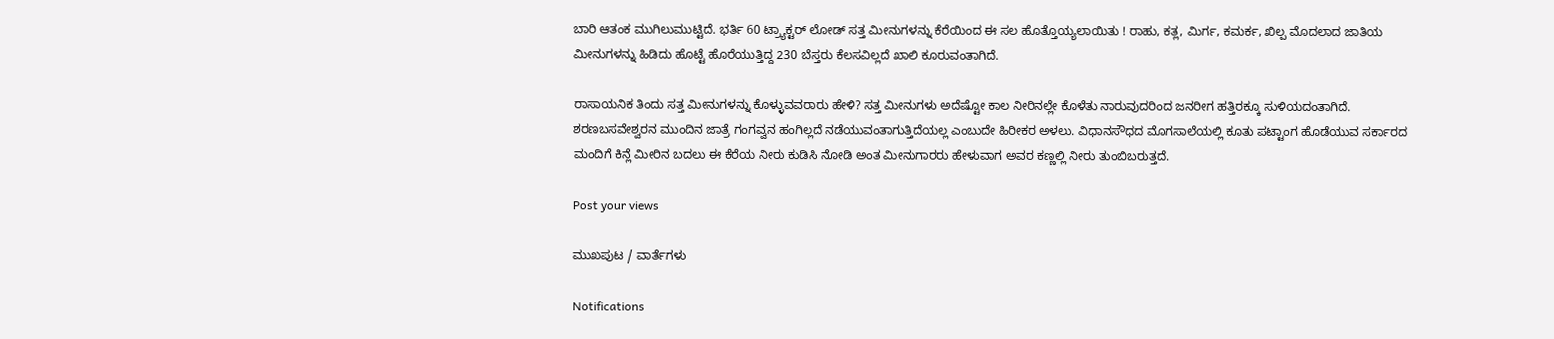ಬಾರಿ ಆತಂಕ ಮುಗಿಲುಮುಟ್ಟಿದೆ. ಭರ್ತಿ 60 ಟ್ರ್ಯಾಕ್ಟರ್‌ ಲೋಡ್‌ ಸತ್ತ ಮೀನುಗಳನ್ನು ಕೆರೆಯಿಂದ ಈ ಸಲ ಹೊತ್ತೊಯ್ಯಲಾಯಿತು ! ರಾಹು, ಕತ್ಲ, ಮಿರ್ಗ, ಕಮರ್ಕ, ಖಿಲ್ಪ ಮೊದಲಾದ ಜಾತಿಯ ಮೀನುಗಳನ್ನು ಹಿಡಿದು ಹೊಟ್ಟೆ ಹೊರೆಯುತ್ತಿದ್ದ 230 ಬೆಸ್ತರು ಕೆಲಸವಿಲ್ಲದೆ ಖಾಲಿ ಕೂರುವಂತಾಗಿದೆ.

ರಾಸಾಯನಿಕ ತಿಂದು ಸತ್ತ ಮೀನುಗಳನ್ನು ಕೊಳ್ಳುವವರಾರು ಹೇಳಿ? ಸತ್ತ ಮೀನುಗಳು ಅದೆಷ್ಟೋ ಕಾಲ ನೀರಿನಲ್ಲೇ ಕೊಳೆತು ನಾರುವುದರಿಂದ ಜನರೀಗ ಹತ್ತಿರಕ್ಕೂ ಸುಳಿಯದಂತಾಗಿದೆ. ಶರಣಬಸವೇಶ್ವರನ ಮುಂದಿನ ಜಾತ್ರೆ ಗಂಗವ್ವನ ಹಂಗಿಲ್ಲದೆ ನಡೆಯುವಂತಾಗುತ್ತಿದೆಯಲ್ಲ ಎಂಬುದೇ ಹಿರೀಕರ ಅಳಲು. ವಿಧಾನಸೌಧದ ಮೊಗಸಾಲೆಯಲ್ಲಿ ಕೂತು ಪಟ್ಟಾಂಗ ಹೊಡೆಯುವ ಸರ್ಕಾರದ ಮಂದಿಗೆ ಕಿನ್ಲೆ ಮೀರಿನ ಬದಲು ಈ ಕೆರೆಯ ನೀರು ಕುಡಿಸಿ ನೋಡಿ ಅಂತ ಮೀನುಗಾರರು ಹೇಳುವಾಗ ಅವರ ಕಣ್ಣಲ್ಲಿ ನೀರು ತುಂಬಿಬರುತ್ತದೆ.

Post your views

ಮುಖಪುಟ / ವಾರ್ತೆಗಳು

Notifications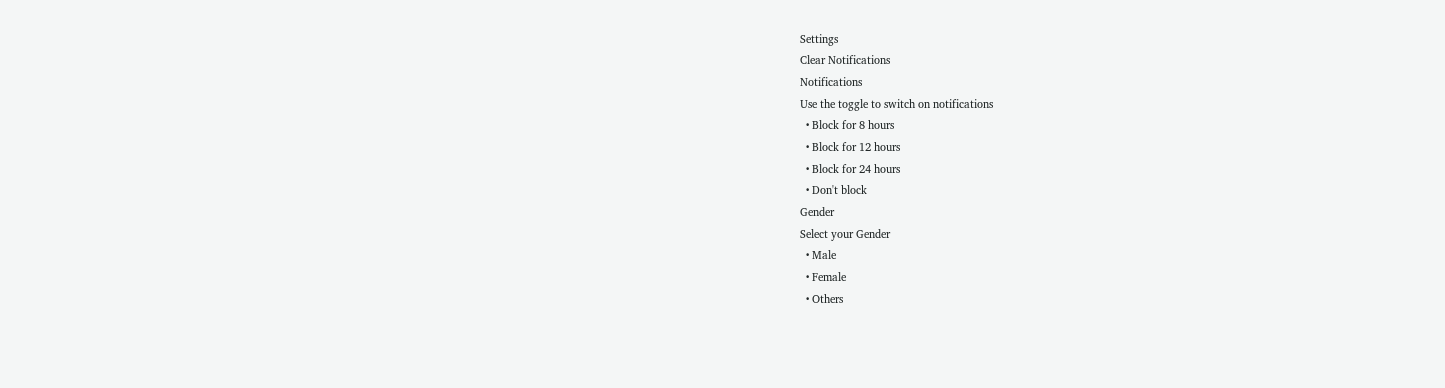Settings
Clear Notifications
Notifications
Use the toggle to switch on notifications
  • Block for 8 hours
  • Block for 12 hours
  • Block for 24 hours
  • Don't block
Gender
Select your Gender
  • Male
  • Female
  • Others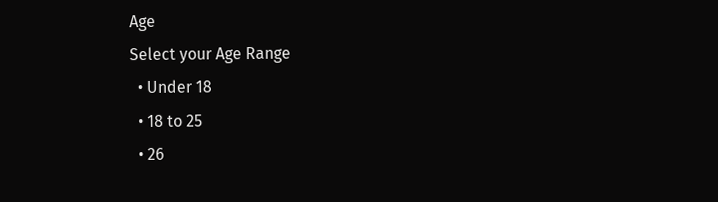Age
Select your Age Range
  • Under 18
  • 18 to 25
  • 26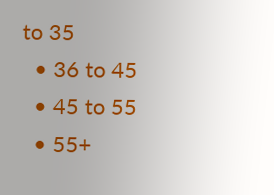to 35
  • 36 to 45
  • 45 to 55
  • 55+